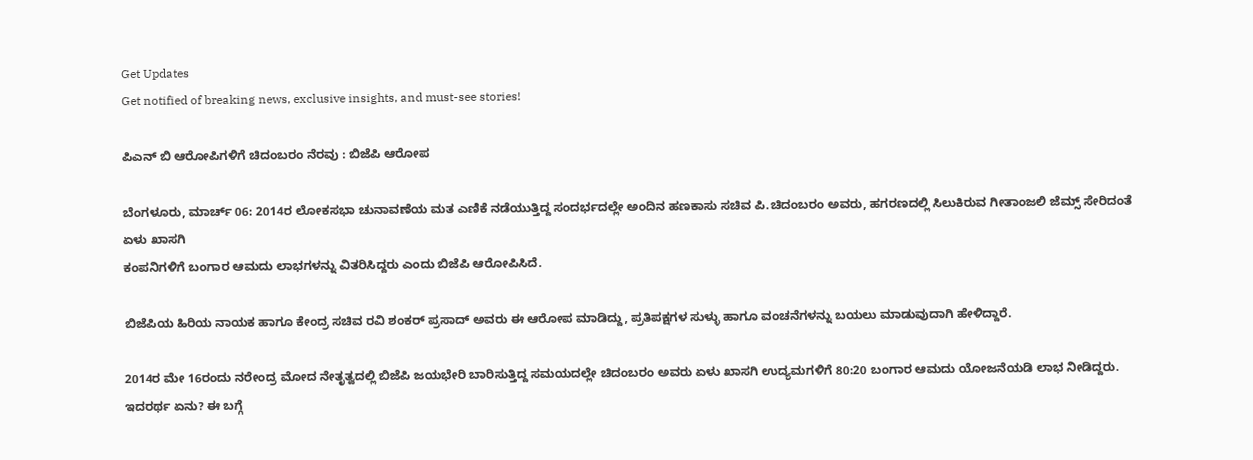Get Updates
Get notified of breaking news, exclusive insights, and must-see stories!

ಪಿಎನ್ ಬಿ ಆರೋಪಿಗಳಿಗೆ ಚಿದಂಬರಂ ನೆರವು : ಬಿಜೆಪಿ ಆರೋಪ

ಬೆಂಗಳೂರು, ಮಾರ್ಚ್ 06: 2014ರ ಲೋಕಸಭಾ ಚುನಾವಣೆಯ ಮತ ಎಣಿಕೆ ನಡೆಯುತ್ತಿದ್ದ ಸಂದರ್ಭದಲ್ಲೇ ಅಂದಿನ ಹಣಕಾಸು ಸಚಿವ ಪಿ.ಚಿದಂಬರಂ ಅವರು, ಹಗರಣದಲ್ಲಿ ಸಿಲುಕಿರುವ ಗೀತಾಂಜಲಿ ಜೆಮ್ಸ್ ಸೇರಿದಂತೆ ಏಳು ಖಾಸಗಿ
ಕಂಪನಿಗಳಿಗೆ ಬಂಗಾರ ಆಮದು ಲಾಭಗಳನ್ನು ವಿತರಿಸಿದ್ದರು ಎಂದು ಬಿಜೆಪಿ ಆರೋಪಿಸಿದೆ.

ಬಿಜೆಪಿಯ ಹಿರಿಯ ನಾಯಕ ಹಾಗೂ ಕೇಂದ್ರ ಸಚಿವ ರವಿ ಶಂಕರ್ ಪ್ರಸಾದ್ ಅವರು ಈ ಆರೋಪ ಮಾಡಿದ್ದು, ಪ್ರತಿಪಕ್ಷಗಳ ಸುಳ್ಳು ಹಾಗೂ ವಂಚನೆಗಳನ್ನು ಬಯಲು ಮಾಡುವುದಾಗಿ ಹೇಳಿದ್ದಾರೆ.

2014ರ ಮೇ 16ರಂದು ನರೇಂದ್ರ ಮೋದ ನೇತೃತ್ವದಲ್ಲಿ ಬಿಜೆಪಿ ಜಯಭೇರಿ ಬಾರಿಸುತ್ತಿದ್ದ ಸಮಯದಲ್ಲೇ ಚಿದಂಬರಂ ಅವರು ಏಳು ಖಾಸಗಿ ಉದ್ಯಮಗಳಿಗೆ 80:20 ಬಂಗಾರ ಆಮದು ಯೋಜನೆಯಡಿ ಲಾಭ ನೀಡಿದ್ದರು. ಇದರರ್ಥ ಏನು? ಈ ಬಗ್ಗೆ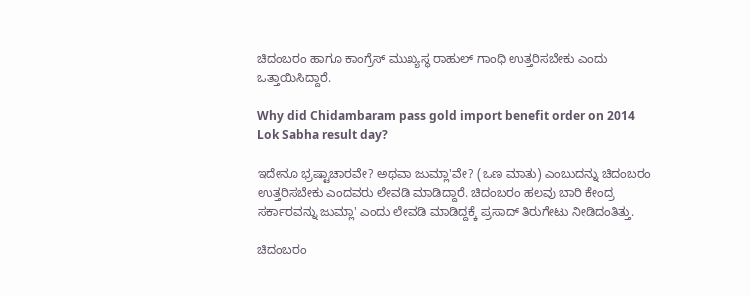ಚಿದಂಬರಂ ಹಾಗೂ ಕಾಂಗ್ರೆಸ್ ಮುಖ್ಯಸ್ಥ ರಾಹುಲ್ ಗಾಂಧಿ ಉತ್ತರಿಸಬೇಕು ಎಂದು ಒತ್ತಾಯಿಸಿದ್ದಾರೆ.

Why did Chidambaram pass gold import benefit order on 2014 Lok Sabha result day?

ಇದೇನೂ ಭ್ರಷ್ಟಾಚಾರವೇ? ಅಥವಾ ಜುಮ್ಲಾ'ವೇ? (ಒಣ ಮಾತು) ಎಂಬುದನ್ನು ಚಿದಂಬರಂ ಉತ್ತರಿಸಬೇಕು ಎಂದವರು ಲೇವಡಿ ಮಾಡಿದ್ದಾರೆ. ಚಿದಂಬರಂ ಹಲವು ಬಾರಿ ಕೇಂದ್ರ ಸರ್ಕಾರವನ್ನು ಜುಮ್ಲಾ' ಎಂದು ಲೇವಡಿ ಮಾಡಿದ್ದಕ್ಕೆ ಪ್ರಸಾದ್ ತಿರುಗೇಟು ನೀಡಿದಂತಿತ್ತು.

ಚಿದಂಬರಂ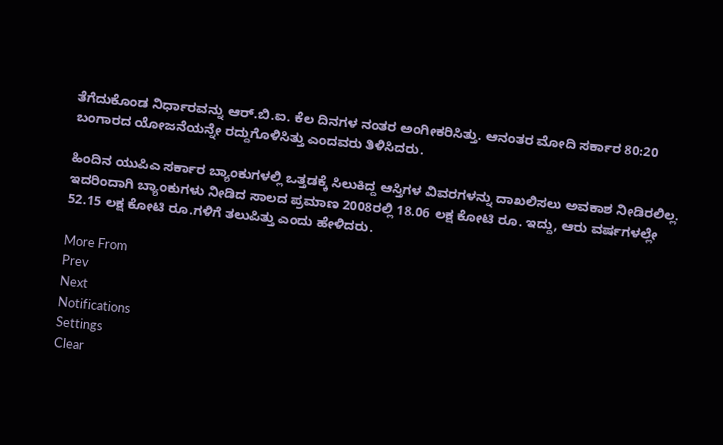ತೆಗೆದುಕೊಂಡ ನಿರ್ಧಾರವನ್ನು ಆರ್.ಬಿ.ಐ. ಕೆಲ ದಿನಗಳ ನಂತರ ಅಂಗೀಕರಿಸಿತ್ತು. ಆನಂತರ ಮೋದಿ ಸರ್ಕಾರ 80:20 ಬಂಗಾರದ ಯೋಜನೆಯನ್ನೇ ರದ್ದುಗೊಳಿಸಿತ್ತು ಎಂದವರು ತಿಳಿಸಿದರು.

ಹಿಂದಿನ ಯುಪಿಎ ಸರ್ಕಾರ ಬ್ಯಾಂಕುಗಳಲ್ಲಿ ಒತ್ತಡಕ್ಕೆ ಸಿಲುಕಿದ್ದ ಆಸ್ತಿಗಳ ವಿವರಗಳನ್ನು ದಾಖಲಿಸಲು ಅವಕಾಶ ನೀಡಿರಲಿಲ್ಲ. ಇದರಿಂದಾಗಿ ಬ್ಯಾಂಕುಗಳು ನೀಡಿದ ಸಾಲದ ಪ್ರಮಾಣ 2008ರಲ್ಲಿ 18.06 ಲಕ್ಷ ಕೋಟಿ ರೂ. ಇದ್ದು, ಆರು ವರ್ಷಗಳಲ್ಲೇ 52.15 ಲಕ್ಷ ಕೋಟಿ ರೂ.ಗಳಿಗೆ ತಲುಪಿತ್ತು ಎಂದು ಹೇಳಿದರು.

More From
Prev
Next
Notifications
Settings
Clear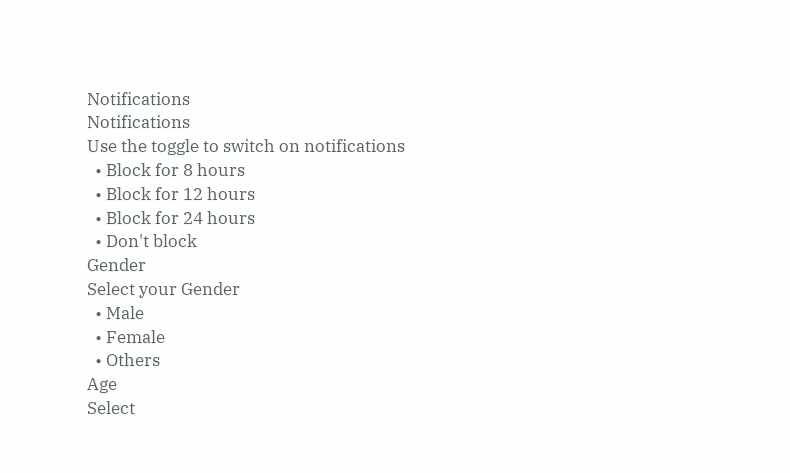Notifications
Notifications
Use the toggle to switch on notifications
  • Block for 8 hours
  • Block for 12 hours
  • Block for 24 hours
  • Don't block
Gender
Select your Gender
  • Male
  • Female
  • Others
Age
Select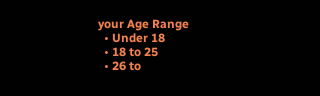your Age Range
  • Under 18
  • 18 to 25
  • 26 to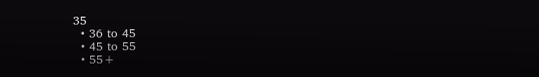35
  • 36 to 45
  • 45 to 55
  • 55+